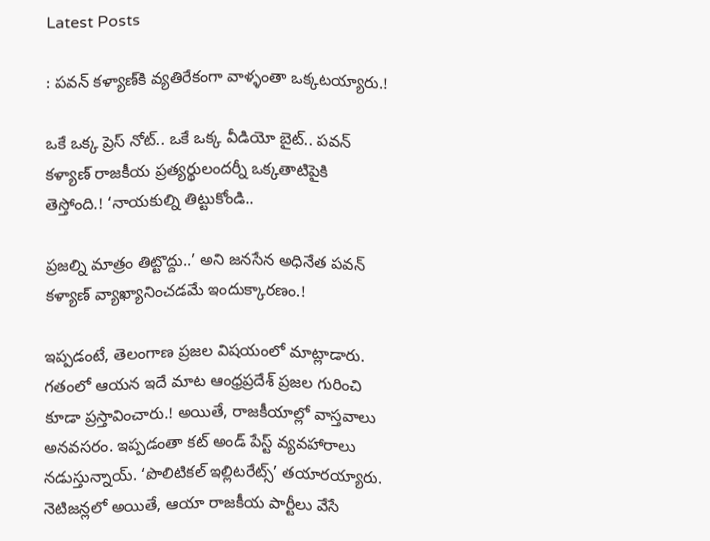Latest Posts

: పవన్ కళ్యాణ్‌కి వ్యతిరేకంగా వాళ్ళంతా ఒక్కటయ్యారు.!

ఒకే ఒక్క ప్రెస్ నోట్.. ఒకే ఒక్క వీడియో బైట్.. పవన్ కళ్యాణ్ రాజకీయ ప్రత్యర్థులందర్నీ ఒక్కతాటిపైకి తెస్తోంది.! ‘నాయకుల్ని తిట్టుకోండి..

ప్రజల్ని మాత్రం తిట్టొద్దు..’ అని జనసేన అధినేత పవన్ కళ్యాణ్ వ్యాఖ్యానించడమే ఇందుక్కారణం.!

ఇప్పడంటే, తెలంగాణ ప్రజల విషయంలో మాట్లాడారు. గతంలో ఆయన ఇదే మాట ఆంధ్రప్రదేశ్ ప్రజల గురించి కూడా ప్రస్తావించారు.! అయితే, రాజకీయాల్లో వాస్తవాలు అనవసరం. ఇప్పడంతా కట్ అండ్ పేస్ట్ వ్యవహారాలు నడుస్తున్నాయ్. ‘పొలిటికల్ ఇల్లిటరేట్స్’ తయారయ్యారు. నెటిజన్లలో అయితే, ఆయా రాజకీయ పార్టీలు వేసే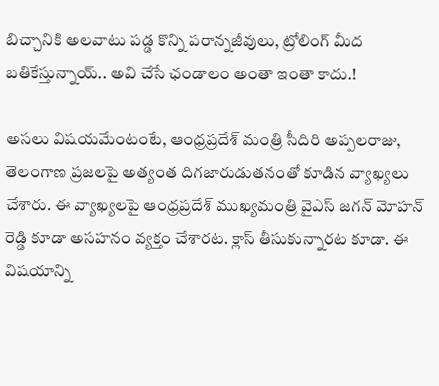బిచ్చానికి అలవాటు పడ్డ కొన్ని పరాన్నజీవులు, ట్రోలింగ్ మీద బతికేస్తున్నాయ్.. అవి చేసే ఛండాలం అంతా ఇంతా కాదు.!

అసలు విషయమేంటంటే, ఆంధ్రప్రదేశ్ మంత్రి సీదిరి అప్పలరాజు, తెలంగాణ ప్రజలపై అత్యంత దిగజారుడుతనంతో కూడిన వ్యాఖ్యలు చేశారు. ఈ వ్యాఖ్యలపై ఆంధ్రప్రదేశ్ ముఖ్యమంత్రి వైఎస్ జగన్ మోహన్ రెడ్డి కూడా అసహనం వ్యక్తం చేశారట. క్లాస్ తీసుకున్నారట కూడా. ఈ విషయాన్ని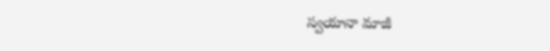స్వయానా మాజీ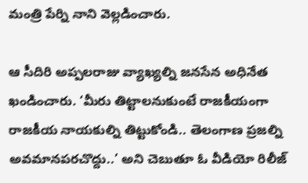మంత్రి పేర్ని నాని వెల్లడించారు.

ఆ సీదిరి అప్పలరాజు వ్యాఖ్యల్ని జనసేన అధినేత ఖండించారు. ‘మీరు తిట్టాలనుకుంటే రాజకీయంగా రాజకీయ నాయకుల్ని తిట్టుకోండి.. తెలంగాణ ప్రజల్ని అవమానపరచొద్దు..’ అని చెబుతూ ఓ వీడియో రిలీజ్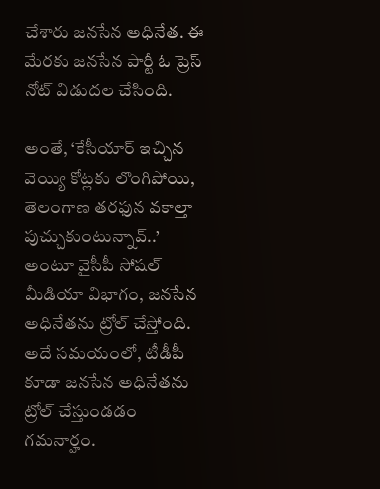చేశారు జనసేన అధినేత. ఈ మేరకు జనసేన పార్టీ ఓ ప్రెస్ నోట్ విడుదల చేసింది.

అంతే, ‘కేసీయార్ ఇచ్చిన వెయ్యి కోట్లకు లొంగిపోయి, తెలంగాణ తరఫున వకాల్తా పుచ్చుకుంటున్నావ్..’ అంటూ వైసీపీ సోషల్ మీడియా విభాగం, జనసేన అధినేతను ట్రోల్ చేస్తోంది. అదే సమయంలో, టీడీపీ కూడా జనసేన అధినేతను ట్రోల్ చేస్తుండడం గమనార్హం.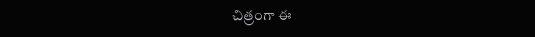చిత్రంగా ఈ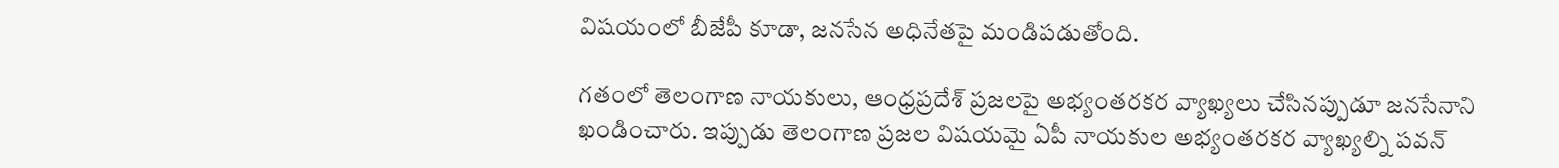విషయంలో బీజేపీ కూడా, జనసేన అధినేతపై మండిపడుతోంది.

గతంలో తెలంగాణ నాయకులు, ఆంధ్రప్రదేశ్ ప్రజలపై అభ్యంతరకర వ్యాఖ్యలు చేసినప్పుడూ జనసేనాని ఖండించారు. ఇప్పుడు తెలంగాణ ప్రజల విషయమై ఏపీ నాయకుల అభ్యంతరకర వ్యాఖ్యల్ని పవన్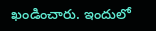ఖండించారు. ఇందులో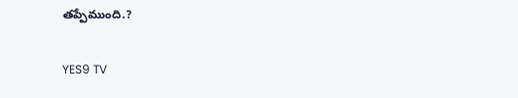తప్పేముంది.?

YES9 TV